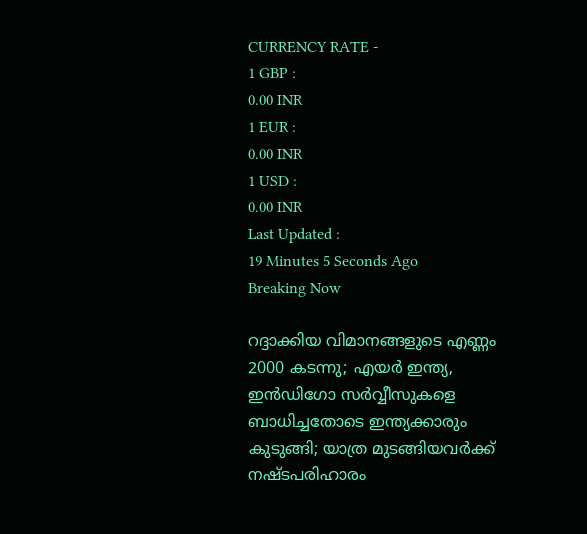CURRENCY RATE -
1 GBP :
0.00 INR
1 EUR :
0.00 INR
1 USD :
0.00 INR
Last Updated :
19 Minutes 5 Seconds Ago
Breaking Now

റദ്ദാക്കിയ വിമാനങ്ങളുടെ എണ്ണം 2000 കടന്നു; എയര്‍ ഇന്ത്യ, ഇന്‍ഡിഗോ സര്‍വ്വീസുകളെ ബാധിച്ചതോടെ ഇന്ത്യക്കാരും കുടുങ്ങി; യാത്ര മുടങ്ങിയവര്‍ക്ക് നഷ്ടപരിഹാരം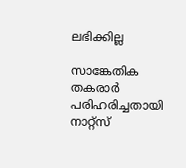ലഭിക്കില്ല

സാങ്കേതിക തകരാര്‍ പരിഹരിച്ചതായി നാറ്റ്‌സ്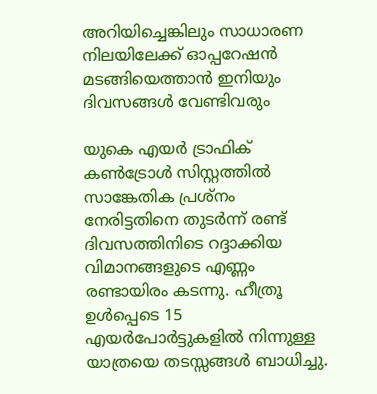അറിയിച്ചെങ്കിലും സാധാരണ നിലയിലേക്ക് ഓപ്പറേഷന്‍ മടങ്ങിയെത്താന്‍ ഇനിയും ദിവസങ്ങള്‍ വേണ്ടിവരും

യുകെ എയര്‍ ട്രാഫിക് കണ്‍ട്രോള്‍ സിസ്റ്റത്തില്‍ സാങ്കേതിക പ്രശ്‌നം നേരിട്ടതിനെ തുടര്‍ന്ന് രണ്ട് ദിവസത്തിനിടെ റദ്ദാക്കിയ വിമാനങ്ങളുടെ എണ്ണം രണ്ടായിരം കടന്നു. ഹീത്രൂ ഉള്‍പ്പെടെ 15 എയര്‍പോര്‍ട്ടുകളില്‍ നിന്നുള്ള യാത്രയെ തടസ്സങ്ങള്‍ ബാധിച്ചു.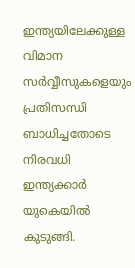ഇന്ത്യയിലേക്കുള്ള വിമാന സര്‍വ്വീസുകളെയും പ്രതിസന്ധി ബാധിച്ചതോടെ നിരവധി ഇന്ത്യക്കാര്‍ യുകെയില്‍ കുടുങ്ങി.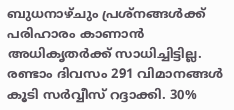ബുധനാഴ്ചും പ്രശ്‌നങ്ങള്‍ക്ക് പരിഹാരം കാണാന്‍ അധികൃതര്‍ക്ക് സാധിച്ചിട്ടില്ല. രണ്ടാം ദിവസം 291 വിമാനങ്ങള്‍ കൂടി സര്‍വ്വീസ് റദ്ദാക്കി. 30%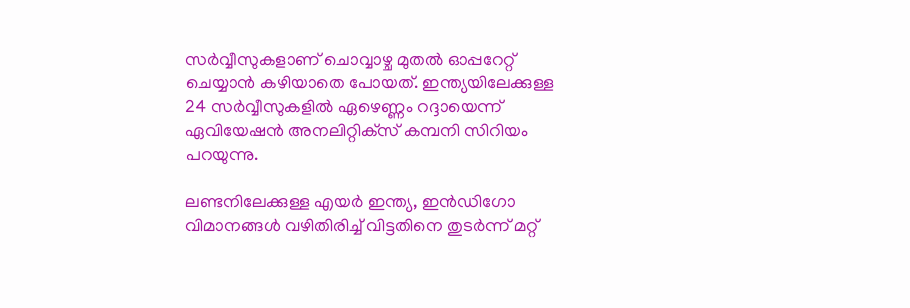സര്‍വ്വീസുകളാണ് ചൊവ്വാഴ്ച മുതല്‍ ഓപ്പറേറ്റ് ചെയ്യാന്‍ കഴിയാതെ പോയത്. ഇന്ത്യയിലേക്കുള്ള 24 സര്‍വ്വീസുകളില്‍ ഏഴെണ്ണം റദ്ദായെന്ന് ഏവിയേഷന്‍ അനലിറ്റിക്‌സ് കമ്പനി സിറിയം പറയുന്നു.

ലണ്ടനിലേക്കുള്ള എയര്‍ ഇന്ത്യ, ഇന്‍ഡിഗോ വിമാനങ്ങള്‍ വഴിതിരിച്ച് വിട്ടതിനെ തുടര്‍ന്ന് മറ്റ്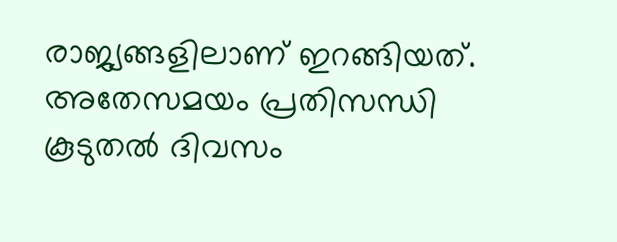രാജ്യങ്ങളിലാണ് ഇറങ്ങിയത്. അതേസമയം പ്രതിസന്ധി കൂടുതല്‍ ദിവസം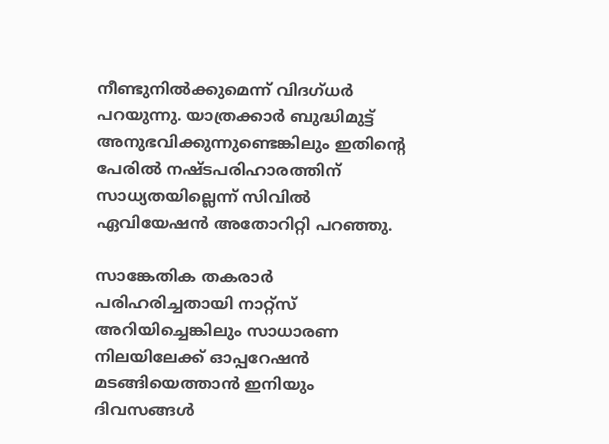നീണ്ടുനില്‍ക്കുമെന്ന് വിദഗ്ധര്‍ പറയുന്നു. യാത്രക്കാര്‍ ബുദ്ധിമുട്ട് അനുഭവിക്കുന്നുണ്ടെങ്കിലും ഇതിന്റെ പേരില്‍ നഷ്ടപരിഹാരത്തിന് സാധ്യതയില്ലെന്ന് സിവില്‍ ഏവിയേഷന്‍ അതോറിറ്റി പറഞ്ഞു.

സാങ്കേതിക തകരാര്‍ പരിഹരിച്ചതായി നാറ്റ്‌സ് അറിയിച്ചെങ്കിലും സാധാരണ നിലയിലേക്ക് ഓപ്പറേഷന്‍ മടങ്ങിയെത്താന്‍ ഇനിയും ദിവസങ്ങള്‍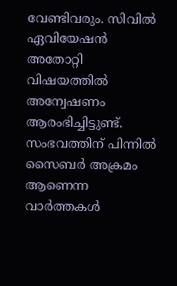വേണ്ടിവരും. സിവില്‍ ഏവിയേഷന്‍ അതോറ്റി വിഷയത്തില്‍ അന്വേഷണം ആരംഭിച്ചിട്ടുണ്ട്. സംഭവത്തിന് പിന്നില്‍ സൈബര്‍ അക്രമം ആണെന്ന വാര്‍ത്തകള്‍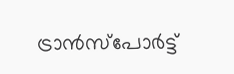ട്രാന്‍സ്‌പോര്‍ട്ട്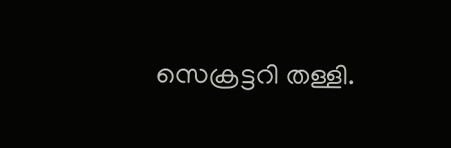സെക്രട്ടറി തള്ളി.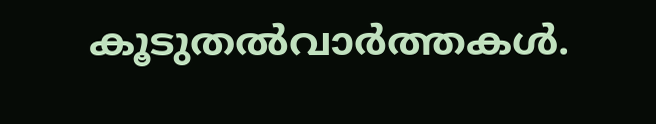കൂടുതല്‍വാര്‍ത്തകള്‍.